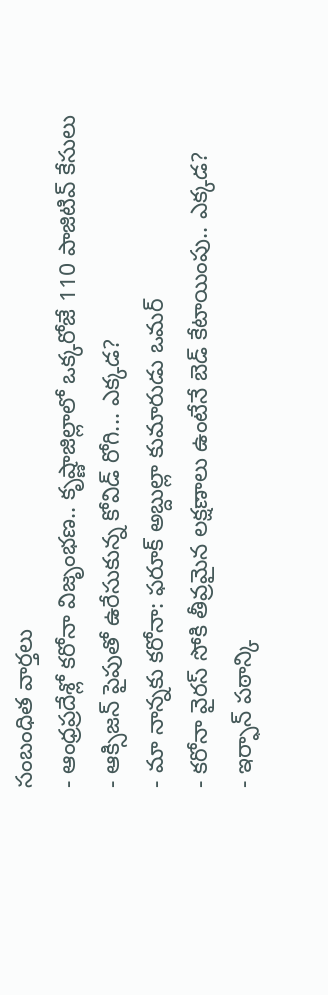సంబంధిత వార్తలు
- ఆంధ్రప్రదేశ్లో కరోనా విజృంభణ.. కృష్ణాజిల్లాలో ఒక్కరోజే 110 పాజిటివ్ కేసులు
- ఆక్సిజన్ పైపుతో ఉరేసుకున్న కోవిడ్ రోగి... ఎక్కడ?
- మా నాన్నకు కరోనా: ఫరూక్ అబ్దుల్లా కుమారుడు ఒమర్
- కరోనా వైరస్ సోకి తీవ్రమైన లక్షణాలు ఉంటేనే బెడ్ కేటాయింపు.. ఎక్కడ?
- ఇర్ఫాన్ పఠాన్కి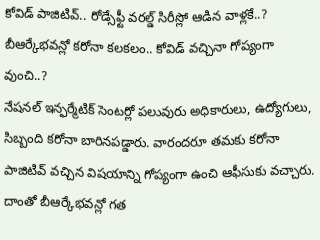కోవిడ్ పాజిటివ్.. రోడ్సేఫ్టీ వరల్డ్ సిరీస్లో ఆడిన వాళ్లకే..?
బీఆర్కేభవన్లో కరోనా కలకలం.. కోవిడ్ వచ్చినా గోప్యంగా వుంచి..?
నేషనల్ ఇన్ఫర్మేటిక్ సెంటర్లో పలువురు అధికారులు, ఉద్యోగులు, సిబ్బంది కరోనా బారినపడ్డారు. వారందరూ తమకు కరోనా పాజిటివ్ వచ్చిన విషయాన్ని గోప్యంగా ఉంచి ఆఫీసుకు వచ్చారు. దాంతో బీఆర్కేభవన్లో గత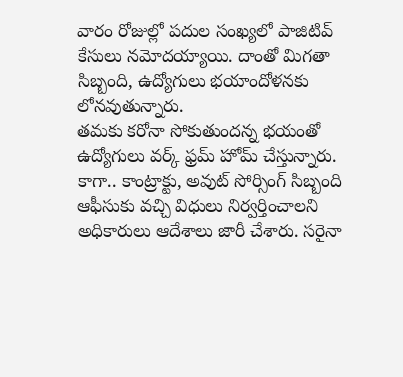వారం రోజుల్లో పదుల సంఖ్యలో పాజిటివ్ కేసులు నమోదయ్యాయి. దాంతో మిగతా సిబ్బంది, ఉద్యోగులు భయాందోళనకు లోనవుతున్నారు.
తమకు కరోనా సోకుతుందన్న భయంతో ఉద్యోగులు వర్క్ ఫ్రమ్ హోమ్ చేస్తున్నారు. కాగా.. కాంట్రాక్టు, అవుట్ సోర్సింగ్ సిబ్బంది ఆఫీసుకు వచ్చి విధులు నిర్వర్తించాలని అధికారులు ఆదేశాలు జారీ చేశారు. సరైనా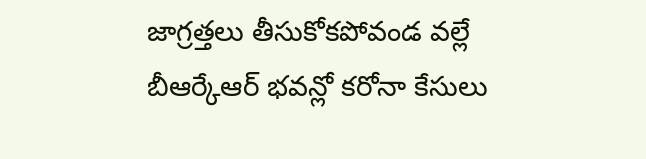జాగ్రత్తలు తీసుకోకపోవండ వల్లే బీఆర్కేఆర్ భవన్లో కరోనా కేసులు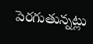పెరగుతున్నట్లు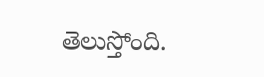తెలుస్తోంది.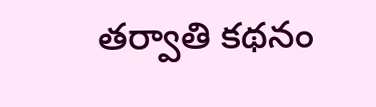తర్వాతి కథనం